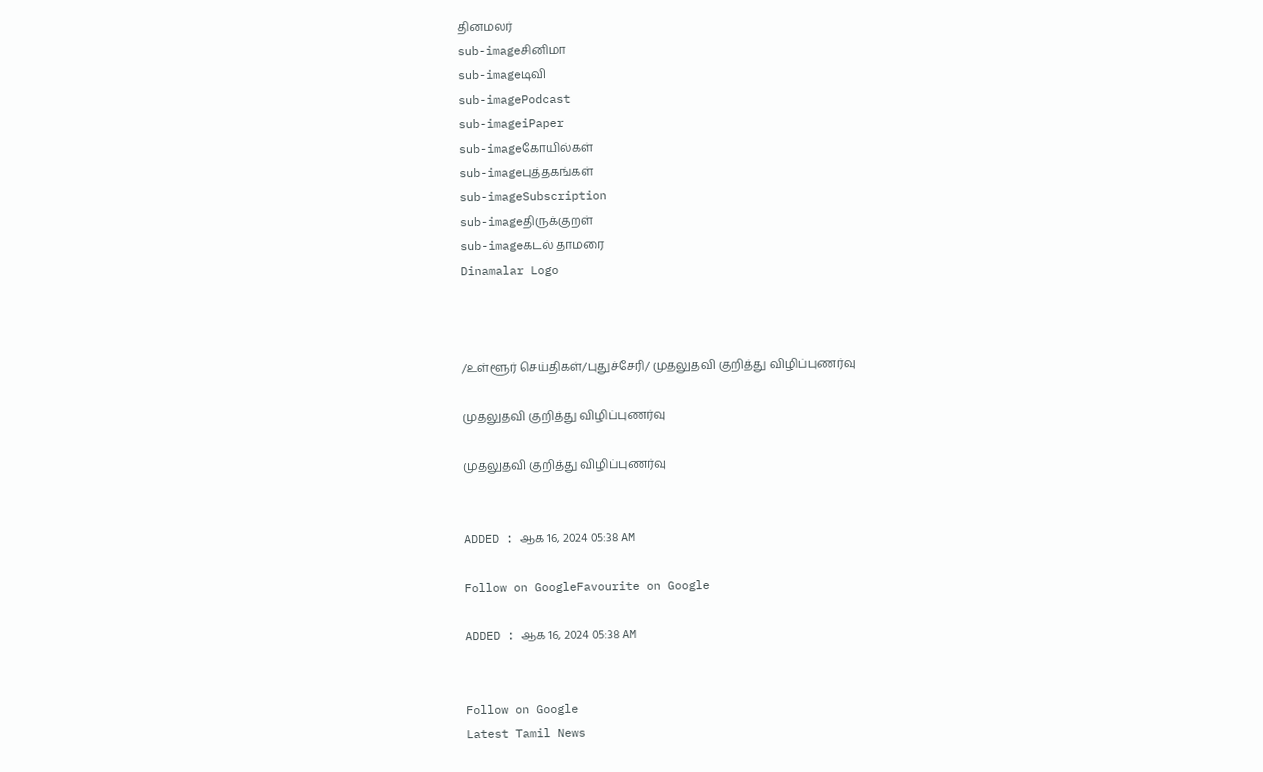தினமலர்
sub-imageசினிமா
sub-imageடிவி
sub-imagePodcast
sub-imageiPaper
sub-imageகோயில்கள்
sub-imageபுத்தகங்கள்
sub-imageSubscription
sub-imageதிருக்குறள்
sub-imageகடல் தாமரை
Dinamalar Logo



/உள்ளூர் செய்திகள்/புதுச்சேரி/ முதலுதவி குறித்து விழிப்புணர்வு

முதலுதவி குறித்து விழிப்புணர்வு

முதலுதவி குறித்து விழிப்புணர்வு


ADDED : ஆக 16, 2024 05:38 AM

Follow on GoogleFavourite on Google

ADDED : ஆக 16, 2024 05:38 AM


Follow on Google
Latest Tamil News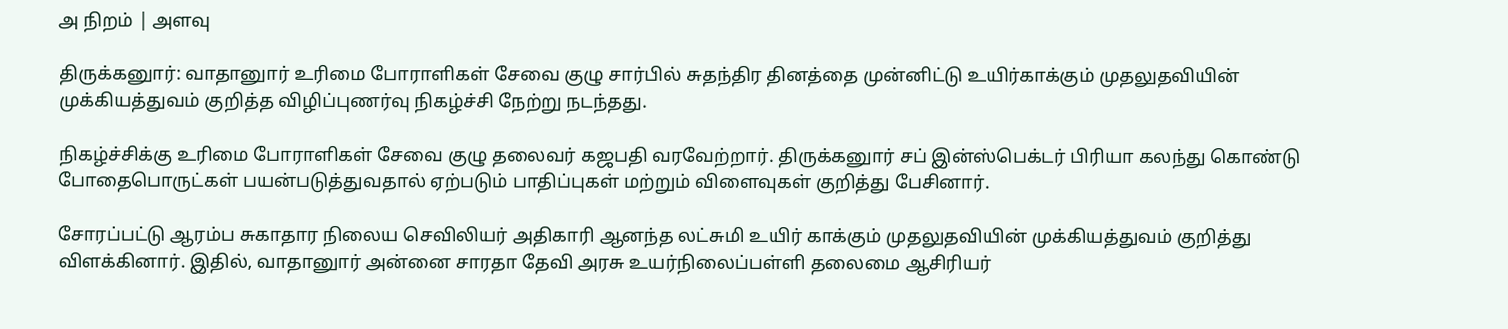அ நிறம் | அளவு

திருக்கனுார்: வாதானுார் உரிமை போராளிகள் சேவை குழு சார்பில் சுதந்திர தினத்தை முன்னிட்டு உயிர்காக்கும் முதலுதவியின் முக்கியத்துவம் குறித்த விழிப்புணர்வு நிகழ்ச்சி நேற்று நடந்தது.

நிகழ்ச்சிக்கு உரிமை போராளிகள் சேவை குழு தலைவர் கஜபதி வரவேற்றார். திருக்கனுார் சப் இன்ஸ்பெக்டர் பிரியா கலந்து கொண்டு போதைபொருட்கள் பயன்படுத்துவதால் ஏற்படும் பாதிப்புகள் மற்றும் விளைவுகள் குறித்து பேசினார்.

சோரப்பட்டு ஆரம்ப சுகாதார நிலைய செவிலியர் அதிகாரி ஆனந்த லட்சுமி உயிர் காக்கும் முதலுதவியின் முக்கியத்துவம் குறித்து விளக்கினார். இதில், வாதானுார் அன்னை சாரதா தேவி அரசு உயர்நிலைப்பள்ளி தலைமை ஆசிரியர்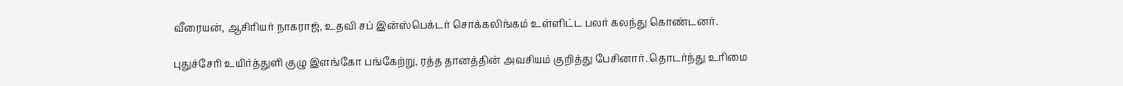வீரையன், ஆசிரியர் நாகராஜ், உதவி சப் இன்ஸ்பெக்டர் சொக்கலிங்கம் உள்ளிட்ட பலர் கலந்து கொண்டனர்.

புதுச்சேரி உயிர்த்துளி குழு இளங்கோ பங்கேற்று, ரத்த தானத்தின் அவசியம் குறித்து பேசினார். தொடர்ந்து உரிமை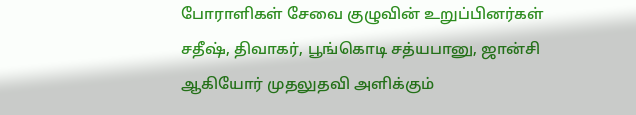போராளிகள் சேவை குழுவின் உறுப்பினர்கள் சதீஷ், திவாகர், பூங்கொடி சத்யபானு, ஜான்சி ஆகியோர் முதலுதவி அளிக்கும்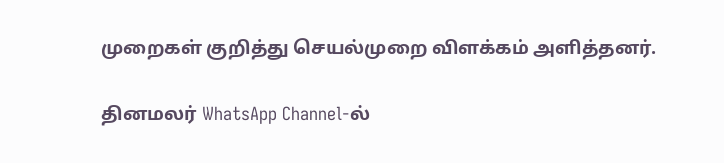முறைகள் குறித்து செயல்முறை விளக்கம் அளித்தனர்.

தினமலர் WhatsApp Channel-ல்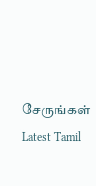சேருங்கள்
Latest Tamil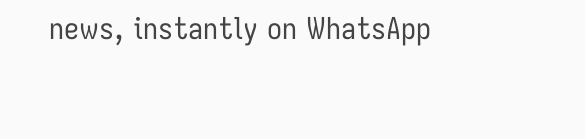news, instantly on WhatsApp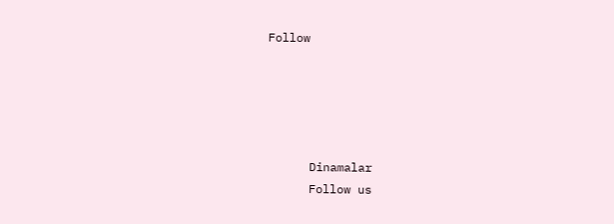Follow





      Dinamalar
      Follow us